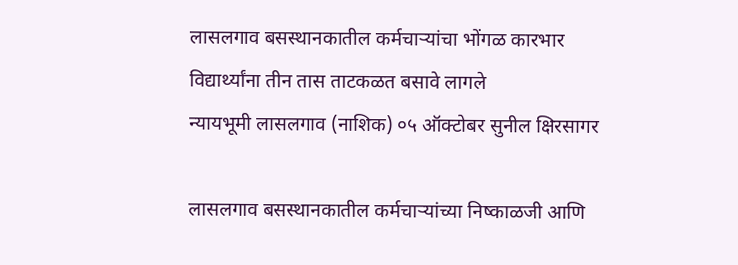लासलगाव बसस्थानकातील कर्मचाऱ्यांचा भोंगळ कारभार
विद्यार्थ्यांना तीन तास ताटकळत बसावे लागले
न्यायभूमी लासलगाव (नाशिक) ०५ ऑक्टोबर सुनील क्षिरसागर

लासलगाव बसस्थानकातील कर्मचाऱ्यांच्या निष्काळजी आणि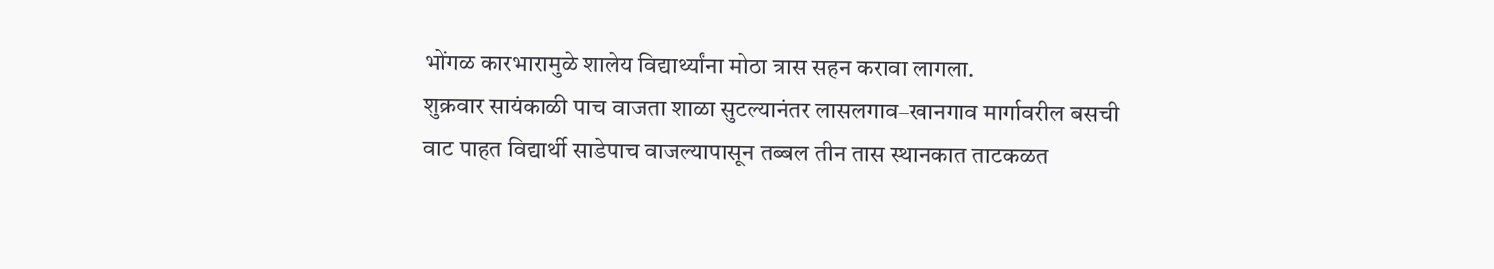भोंगळ कारभारामुळे शालेय विद्यार्थ्यांना मोठा त्रास सहन करावा लागला.
शुक्रवार सायंकाळी पाच वाजता शाळा सुटल्यानंतर लासलगाव–खानगाव मार्गावरील बसची वाट पाहत विद्यार्थी साडेपाच वाजल्यापासून तब्बल तीन तास स्थानकात ताटकळत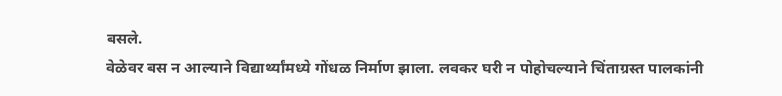बसले.
वेळेवर बस न आल्याने विद्यार्थ्यांमध्ये गोंधळ निर्माण झाला. लवकर घरी न पोहोचल्याने चिंताग्रस्त पालकांनी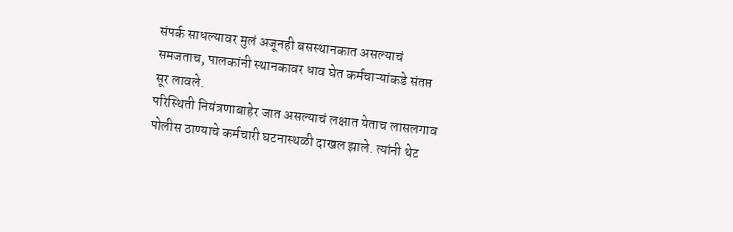संपर्क साधल्यावर मुलं अजूनही बसस्थानकात असल्याचं समजताच, पालकांनी स्थानकावर धाव घेत कर्मचाऱ्यांकडे संतप्त सूर लावले.
परिस्थिती नियंत्रणाबाहेर जात असल्याचं लक्षात येताच लासलगाव पोलीस ठाण्याचे कर्मचारी घटनास्थळी दाखल झाले. त्यांनी थेट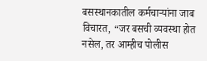बसस्थानकातील कर्मचाऱ्यांना जाब विचारत, “जर बसची व्यवस्था होत नसेल, तर आम्हीच पोलीस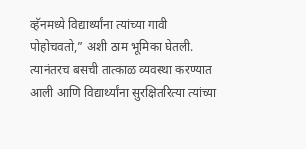व्हॅनमध्ये विद्यार्थ्यांना त्यांच्या गावी पोहोचवतो,” अशी ठाम भूमिका घेतली.
त्यानंतरच बसची तात्काळ व्यवस्था करण्यात आली आणि विद्यार्थ्यांना सुरक्षितरित्या त्यांच्या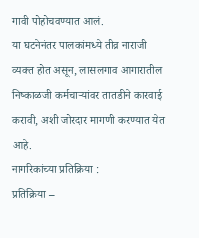गावी पोहोचवण्यात आलं.
या घटनेनंतर पालकांमध्ये तीव्र नाराजी व्यक्त होत असून, लासलगाव आगारातील निष्काळजी कर्मचाऱ्यांवर तातडीने कारवाई करावी, अशी जोरदार मागणी करण्यात येत आहे.
नागरिकांच्या प्रतिक्रिया :
प्रतिक्रिया –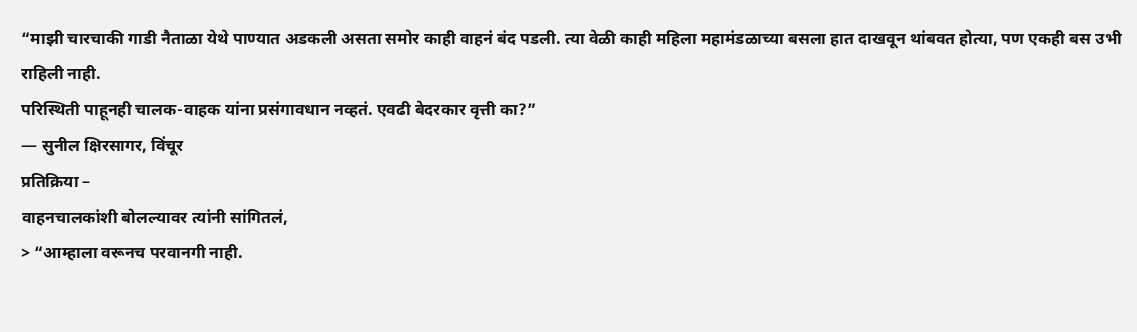“माझी चारचाकी गाडी नैताळा येथे पाण्यात अडकली असता समोर काही वाहनं बंद पडली. त्या वेळी काही महिला महामंडळाच्या बसला हात दाखवून थांबवत होत्या, पण एकही बस उभी राहिली नाही.
परिस्थिती पाहूनही चालक-वाहक यांना प्रसंगावधान नव्हतं. एवढी बेदरकार वृत्ती का?”
— सुनील क्षिरसागर, विंचूर
प्रतिक्रिया –
वाहनचालकांशी बोलल्यावर त्यांनी सांगितलं,
> “आम्हाला वरूनच परवानगी नाही.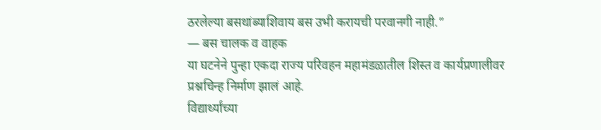ठरलेल्या बसथांब्याशिवाय बस उभी करायची परवानगी नाही.”
— बस चालक व वाहक
या घटनेने पुन्हा एकदा राज्य परिवहन महामंडळातील शिस्त व कार्यप्रणालीवर प्रश्नचिन्ह निर्माण झालं आहे.
विद्यार्थ्यांच्या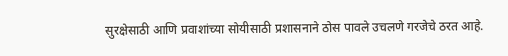सुरक्षेसाठी आणि प्रवाशांच्या सोयीसाठी प्रशासनाने ठोस पावले उचलणे गरजेचे ठरत आहे.